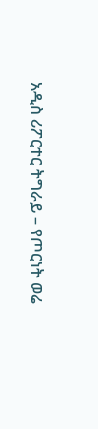አዲስ ሪፖርተር ትግራይ – የጦርነት ወሬ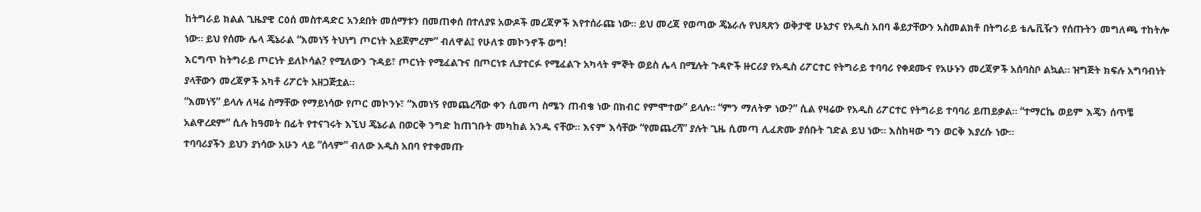ከትግራይ ክልል ጊዜያዊ ርዕሰ መስተዳድር አንደበት መሰማቱን በመጠቀሰ በተለያዩ አውዶች መረጃዎች እየተሰራጩ ነው። ይህ መረጃ የወጣው ጄኔራሉ የህጻጽን ወቅታዊ ሁኔታና የአዲስ አበባ ቆይታቸውን አስመልክቶ በትግራይ ቴሌቪዥን የሰጡትን መግለጫ ተከትሎ ነው። ይህ የሰሙ ሌላ ጄኔራል “እመነኝ ትህነግ ጦርነት አይጀምረም” ብለዋል፤ የሁለቱ መኮንኖች ወግ!
እርግጥ ከትግራይ ጦርነት ይለኮሳል? የሚለውን ጉዳይ፣ ጦርነት የሚፈልጉና በጦርነቱ ሊያተርፉ የሚፈልጉ አካላት ምኞት ወይስ ሌላ በሚሉት ጉዳዮች ዙርሪያ የአዲስ ሪፖርተር የትግራይ ተባባሪ የቀደሙና የአሁኑን መረጃዎች አሰባስቦ ልኳል። ዝግጅት ክፍሉ አግባብነት ያላቸውን መረጃዎች አካቶ ሪፖርት አዘጋጅቷል።
“እመነኝ” ይላሉ ለዛሬ ስማቸው የማይነሳው የጦር መኮንኑ፣ “እመነኝ የመጨረሻው ቀን ሲመጣ ስሜን ጠብቄ ነው በክብር የምሞተው” ይላሉ። “ምን ማለትዎ ነው?” ሲል የዛሬው የአዲስ ሪፖርተር የትግራይ ተባባሪ ይጠይቃል። “ተማርኬ ወይም እጄን ሰጥቼ አልዋረደም” ሲሉ ከዓመት በፊት የተናገሩት እኚህ ጄኔራል በወርቅ ንግድ ከጠገቡት መካከል አንዱ ናቸው። እናም እሳቸው “የመጨረሻ” ያሉት ጊዜ ሲመጣ ሊፈጽሙ ያሰቡት ገድል ይህ ነው። እስከዛው ግን ወርቅ እያረሱ ነው።
ተባባሪያችን ይህን ያነሳው አሁን ላይ “ሰላም” ብለው አዲስ አበባ የተቀመጡ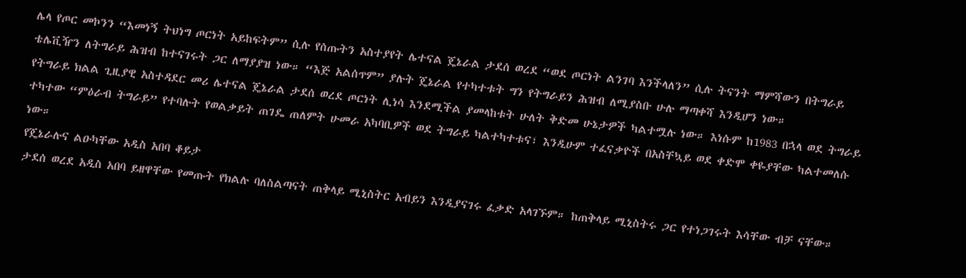ሌላ የጦር መኮንን “እመነኝ ትህነግ ጦርነት አይከፍትም” ሲሉ የሰጡትን አስተያየት ሌተናል ጄኔራል ታደሰ ወረደ “ወደ ጦርነት ልንገባ እንችላለን” ሲሉ ትናንት ማምሻውን በትግራይ ቴሌቪዥን ለትግራይ ሕዝብ ከተናገሩት ጋር ለማያያዝ ነው። “እጅ አልሰጥም” ያሉት ጄኔራል የተካተቱት ግን የትግራይን ሕዝብ ለሚያስቡ ሁሉ ማጣቀሻ እንዲሆን ነው።
የትግራይ ክልል ጊዚያዊ አስተዳደር መሪ ሌተናል ጄኔራል ታደሰ ወረደ ጦርነት ሊነሳ እንደሚችል ያመላከቱት ሁለት ቅድመ ሁኔታዎች ካልተሟሉ ነው። እነሱም ከ1983 በኋላ ወደ ትግራይ ተካተው “ምዕራብ ትግራይ” የተባሉት የወልቃይት ጠገዴ ጠለምት ሁመራ አካባቢዎች ወደ ትግራይ ካልተካተቱና፣ እንዲሁም ተፈናቃዮች በአስቸኳይ ወደ ቀድሞ ቀዬያቸው ካልተመለሱ ነው።
የጄኔራሉና ልዑካቸው አዲስ አበባ ቆይታ
ታደሰ ወረደ አዲስ አበባ ይዘዋቸው የመጡት የክልሉ ባለስልጣናት ጠቅላይ ሚኒስትር አብይን እንዲያናገሩ ፈቃድ አላገኙም። ከጠቅላይ ሚኒስትሩ ጋር የተነጋገሩት እሳቸው ብቻ ናቸው።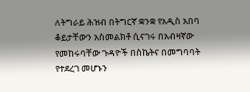ለትግራይ ሕዝብ በትግርኛ ቋንቋ የአዲስ አበባ ቆይታቸውን አስመልክቶ ሲናገሩ በአብዛኛው የመከሩባቸው ጉዳዮች በስኬትና በመግባባት የተደረገ መሆኑን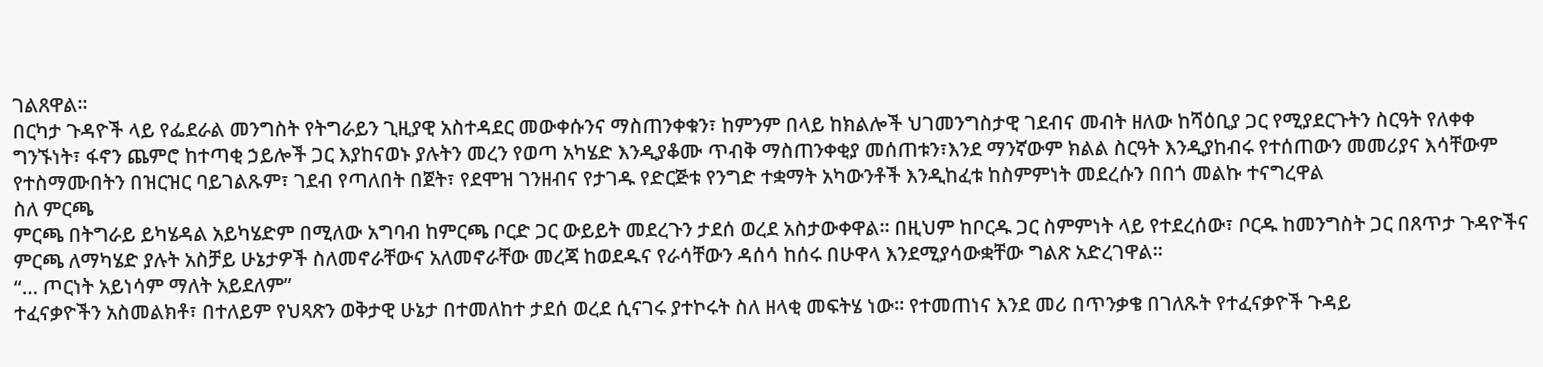ገልጸዋል።
በርካታ ጉዳዮች ላይ የፌደራል መንግስት የትግራይን ጊዚያዊ አስተዳደር መውቀሱንና ማስጠንቀቁን፣ ከምንም በላይ ከክልሎች ህገመንግስታዊ ገደብና መብት ዘለው ከሻዕቢያ ጋር የሚያደርጉትን ስርዓት የለቀቀ ግንኙነት፣ ፋኖን ጨምሮ ከተጣቂ ኃይሎች ጋር እያከናወኑ ያሉትን መረን የወጣ አካሄድ እንዲያቆሙ ጥብቅ ማስጠንቀቂያ መሰጠቱን፣እንደ ማንኛውም ክልል ስርዓት እንዲያከብሩ የተሰጠውን መመሪያና እሳቸውም የተስማሙበትን በዝርዝር ባይገልጹም፣ ገደብ የጣለበት በጀት፣ የደሞዝ ገንዘብና የታገዱ የድርጅቱ የንግድ ተቋማት አካውንቶች እንዲከፈቱ ከስምምነት መደረሱን በበጎ መልኩ ተናግረዋል
ስለ ምርጫ
ምርጫ በትግራይ ይካሄዳል አይካሄድም በሚለው አግባብ ከምርጫ ቦርድ ጋር ውይይት መደረጉን ታደሰ ወረደ አስታውቀዋል። በዚህም ከቦርዱ ጋር ስምምነት ላይ የተደረሰው፣ ቦርዱ ከመንግስት ጋር በጸጥታ ጉዳዮችና ምርጫ ለማካሄድ ያሉት አስቻይ ሁኔታዎች ስለመኖራቸውና አለመኖራቸው መረጃ ከወደዱና የራሳቸውን ዳሰሳ ከሰሩ በሁዋላ እንደሚያሳውቋቸው ግልጽ አድረገዋል።
“… ጦርነት አይነሳም ማለት አይደለም”
ተፈናቃዮችን አስመልክቶ፣ በተለይም የህጻጽን ወቅታዊ ሁኔታ በተመለከተ ታደሰ ወረደ ሲናገሩ ያተኮሩት ስለ ዘላቂ መፍትሄ ነው። የተመጠነና እንደ መሪ በጥንቃቄ በገለጹት የተፈናቃዮች ጉዳይ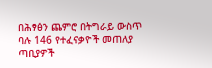በሕፃፅን ጨምሮ በትግራይ ውስጥ ባሉ 146 የተፈናቃዮች መጠለያ ጣቢያዎች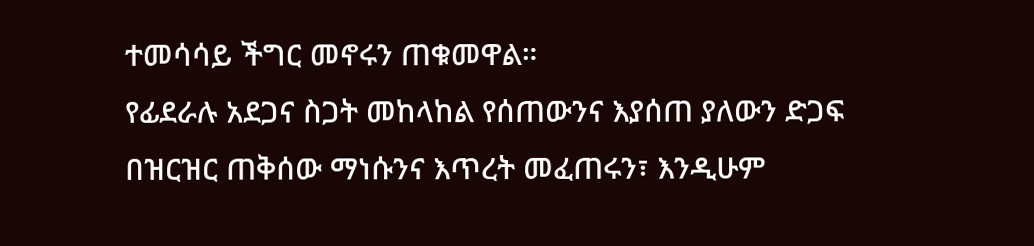ተመሳሳይ ችግር መኖሩን ጠቁመዋል።
የፊደራሉ አደጋና ስጋት መከላከል የሰጠውንና እያሰጠ ያለውን ድጋፍ በዝርዝር ጠቅሰው ማነሱንና እጥረት መፈጠሩን፣ እንዲሁም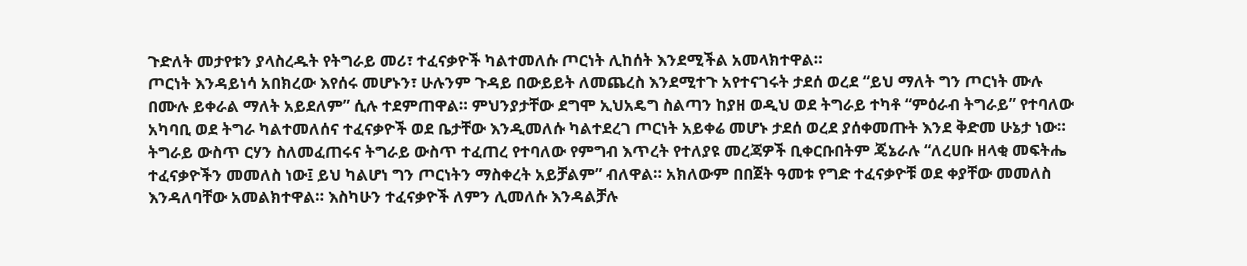ጉድለት መታየቱን ያላስረዱት የትግራይ መሪ፣ ተፈናቃዮች ካልተመለሱ ጦርነት ሊከሰት እንደሚችል አመላክተዋል።
ጦርነት እንዳይነሳ አበክረው እየሰሩ መሆኑን፣ ሁሉንም ጉዳይ በውይይት ለመጨረስ እንደሚተጉ አየተናገሩት ታደሰ ወረደ “ይህ ማለት ግን ጦርነት ሙሉ በሙሉ ይቀራል ማለት አይደለም” ሲሉ ተደምጠዋል። ምህንያታቸው ደግሞ ኢህአዴግ ስልጣን ከያዘ ወዲህ ወደ ትግራይ ተካቶ “ምዕራብ ትግራይ” የተባለው አካባቢ ወደ ትግራ ካልተመለሰና ተፈናቃዮች ወደ ቤታቸው እንዲመለሱ ካልተደረገ ጦርነት አይቀሬ መሆኑ ታደሰ ወረደ ያሰቀመጡት እንደ ቅድመ ሁኔታ ነው።
ትግራይ ውስጥ ርሃን ስለመፈጠሩና ትግራይ ውስጥ ተፈጠረ የተባለው የምግብ እጥረት የተለያዩ መረጃዎች ቢቀርቡበትም ጄኔራሉ “ለረሀቡ ዘላቂ መፍትሔ ተፈናቃዮችን መመለስ ነው፤ ይህ ካልሆነ ግን ጦርነትን ማስቀረት አይቻልም” ብለዋል። አክለውም በበጀት ዓመቱ የግድ ተፈናቃዮቹ ወደ ቀያቸው መመለስ እንዳለባቸው አመልክተዋል። እስካሁን ተፈናቃዮች ለምን ሊመለሱ እንዳልቻሉ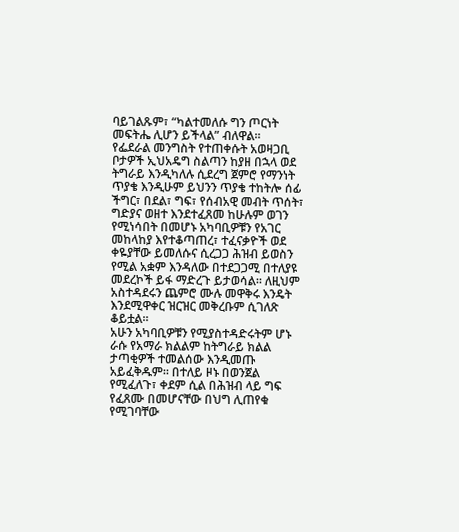ባይገልጹም፣ “ካልተመለሱ ግን ጦርነት መፍትሔ ሊሆን ይችላል” ብለዋል።
የፌደራል መንግስት የተጠቀሱት አወዛጋቢ ቦታዎች ኢህአዴግ ስልጣን ከያዘ በኋላ ወደ ትግራይ እንዲካለሉ ሲደረግ ጀምሮ የማንነት ጥያቄ እንዲሁም ይህንን ጥያቄ ተከትሎ ሰፊ ችግር፣ በደል፣ ግፍ፣ የሰብአዊ መብት ጥሰት፣ ግድያና ወዘተ እንደተፈጸመ ከሁሉም ወገን የሚነሳበት በመሆኑ አካባቢዎቹን የአገር መከላከያ እየተቆጣጠረ፣ ተፈናቃዮች ወደ ቀዬያቸው ይመለሱና ሲረጋጋ ሕዝብ ይወስን የሚል አቋም እንዳለው በተደጋጋሚ በተለያዩ መደረኮች ይፋ ማድረጉ ይታወሳል። ለዚህም አስተዳደሩን ጨምሮ ሙሉ መዋቅሩ እንዴት እንደሚዋቀር ዝርዝር መቅረቡም ሲገለጽ ቆይቷል።
አሁን አካባቢዎቹን የሚያስተዳድሩትም ሆኑ ራሱ የአማራ ክልልም ከትግራይ ክልል ታጣቂዎች ተመልሰው እንዲመጡ አይፈቅዱም። በተለይ ዞኑ በወንጀል የሚፈለጉ፣ ቀደም ሲል በሕዝብ ላይ ግፍ የፈጸሙ በመሆናቸው በህግ ሊጠየቁ የሚገባቸው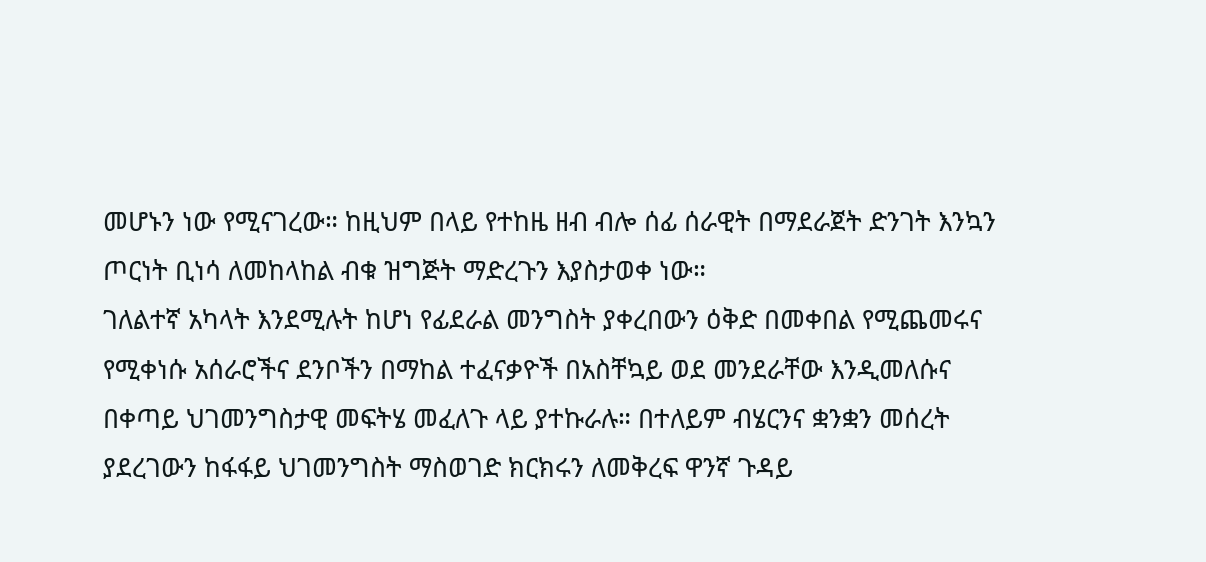መሆኑን ነው የሚናገረው። ከዚህም በላይ የተከዜ ዘብ ብሎ ሰፊ ሰራዊት በማደራጀት ድንገት እንኳን ጦርነት ቢነሳ ለመከላከል ብቁ ዝግጅት ማድረጉን እያስታወቀ ነው።
ገለልተኛ አካላት እንደሚሉት ከሆነ የፊደራል መንግስት ያቀረበውን ዕቅድ በመቀበል የሚጨመሩና የሚቀነሱ አሰራሮችና ደንቦችን በማከል ተፈናቃዮች በአስቸኳይ ወደ መንደራቸው እንዲመለሱና በቀጣይ ህገመንግስታዊ መፍትሄ መፈለጉ ላይ ያተኩራሉ። በተለይም ብሄርንና ቋንቋን መሰረት ያደረገውን ከፋፋይ ህገመንግስት ማስወገድ ክርክሩን ለመቅረፍ ዋንኛ ጉዳይ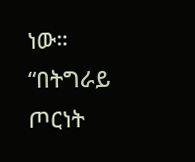ነው።
“በትግራይ ጦርነት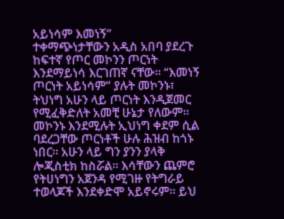አይነሳም እመነኝ”
ተቀማጭነታቸውን አዲስ አበባ ያደረጉ ከፍተኛ የጦር መኮንን ጦርነት እንደማይነሳ እርገጠኛ ናቸው። “እመነኝ ጦርነት አይነሳም” ያሉት መኮንኑ፣ ትህነግ አሁን ላይ ጦርነት እንዲጀመር የሚፈቅድለት አመቺ ሁኔታ የለውም።
መኮንኑ እንደሚሉት ኢህነግ ቀደም ሲል ባደረጋቸው ጦርነቶች ሁሉ ሕዝብ ከጎኑ ነበር። አሁን ላይ ግን ያንን ያላቅ ሎጂስቲክ ከስሯል። እሳቸውን ጨምሮ የትሀነግን አጀንዳ የሚገዙ የትግራይ ተወላጆች እንደቀድሞ አይኖሩም። ይህ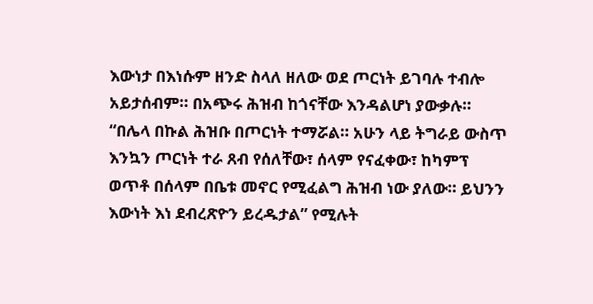እውነታ በእነሱም ዘንድ ስላለ ዘለው ወደ ጦርነት ይገባሉ ተብሎ አይታሰብም። በአጭሩ ሕዝብ ከጎናቸው እንዳልሆነ ያውቃሉ።
“በሌላ በኩል ሕዝቡ በጦርነት ተማሯል። አሁን ላይ ትግራይ ውስጥ እንኳን ጦርነት ተራ ጸብ የሰለቸው፣ ሰላም የናፈቀው፣ ከካምፕ ወጥቶ በሰላም በቤቱ መኖር የሚፈልግ ሕዝብ ነው ያለው። ይህንን እውነት እነ ደብረጽዮን ይረዱታል” የሚሉት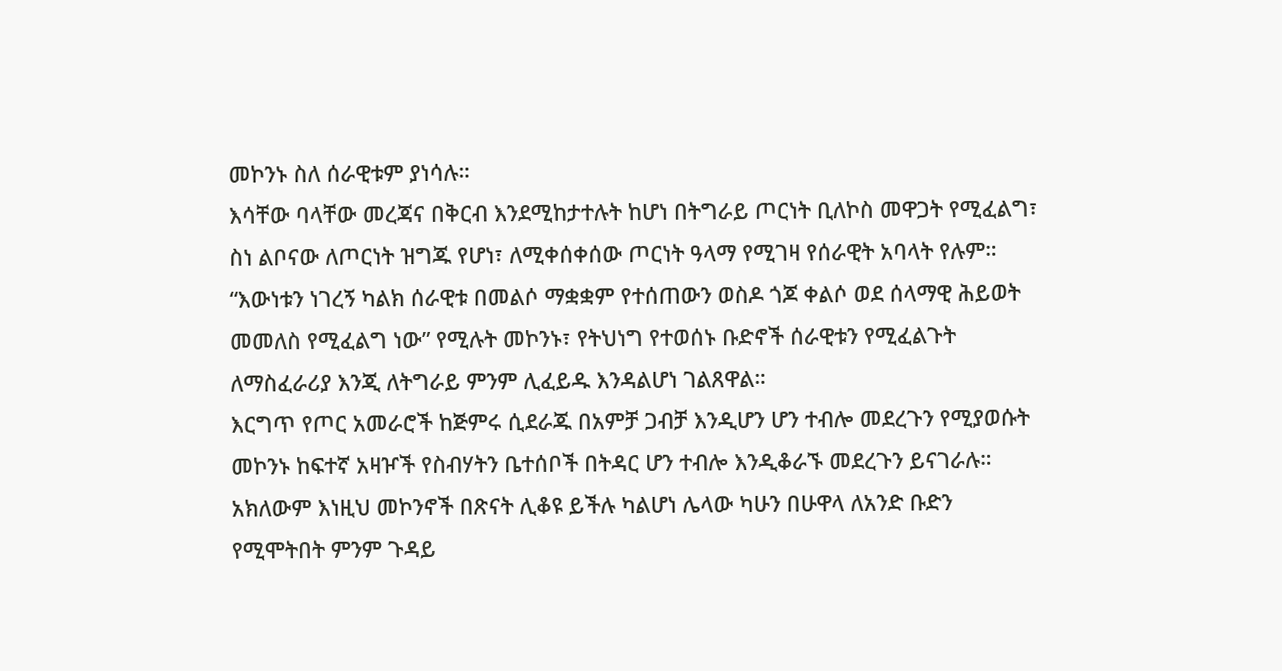መኮንኑ ስለ ሰራዊቱም ያነሳሉ።
እሳቸው ባላቸው መረጃና በቅርብ እንደሚከታተሉት ከሆነ በትግራይ ጦርነት ቢለኮስ መዋጋት የሚፈልግ፣ ስነ ልቦናው ለጦርነት ዝግጁ የሆነ፣ ለሚቀሰቀሰው ጦርነት ዓላማ የሚገዛ የሰራዊት አባላት የሉም። “እውነቱን ነገረኝ ካልክ ሰራዊቱ በመልሶ ማቋቋም የተሰጠውን ወስዶ ጎጆ ቀልሶ ወደ ሰላማዊ ሕይወት መመለስ የሚፈልግ ነው” የሚሉት መኮንኑ፣ የትህነግ የተወሰኑ ቡድኖች ሰራዊቱን የሚፈልጉት ለማስፈራሪያ እንጂ ለትግራይ ምንም ሊፈይዱ እንዳልሆነ ገልጸዋል።
እርግጥ የጦር አመራሮች ከጅምሩ ሲደራጁ በአምቻ ጋብቻ እንዲሆን ሆን ተብሎ መደረጉን የሚያወሱት መኮንኑ ከፍተኛ አዛዦች የስብሃትን ቤተሰቦች በትዳር ሆን ተብሎ እንዲቆራኙ መደረጉን ይናገራሉ። አክለውም እነዚህ መኮንኖች በጽናት ሊቆዩ ይችሉ ካልሆነ ሌላው ካሁን በሁዋላ ለአንድ ቡድን የሚሞትበት ምንም ጉዳይ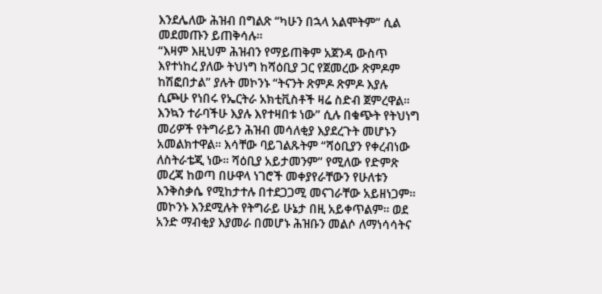እንደሌለው ሕዝብ በግልጽ “ካሁን በኋላ አልሞትም” ሲል መደመጡን ይጠቅሳሉ።
“እዛም እዚህም ሕዝብን የማይጠቅም አጀንዳ ውስጥ እየተነከረ ያለው ትህነግ ከሻዕቢያ ጋር የጀመረው ጽምዶም ከሽፎበታል” ያሉት መኮንኑ “ትናንት ጽምዶ ጽምዶ እያሉ ሲጮሁ የነበሩ የኤርትራ አክቲቪስቶች ዛሬ ስድብ ጀምረዋል። እንኳን ተራባችሁ እያሉ እየተዛበቱ ነው” ሲሉ በቁጭት የትህነግ መሪዎች የትግራይን ሕዝብ መሳለቂያ እያደረጉት መሆኑን አመልክተዋል። እሳቸው ባይገልጹትም “ሻዕቢያን የቀረብነው ለስትራቴጂ ነው። ሻዕቢያ አይታመንም” የሚለው የድምጽ መረጃ ከወጣ በሁዋላ ነገሮች መቀያየራቸውን የሁለቱን እንቅስቃሴ የሚከታተሉ በተደጋጋሚ መናገራቸው አይዘነጋም።
መኮንኑ እንደሚሉት የትግራይ ሁኔታ በዚ አይቀጥልም። ወደ አንድ ማብቂያ እያመራ በመሆኑ ሕዝቡን መልሶ ለማነሳሳትና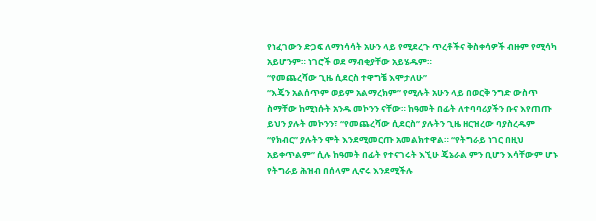የነፈገውን ድጋፍ ለማነሳሳት አሁን ላይ የሚደረጉ ጥረቶችና ቅስቀሳዎች ብዙም የሚሳካ አይሆንም። ነገሮች ወደ ማብቂያቸው አይሄዱም።
“የመጨረሻው ጊዜ ሲደርስ ተዋግቼ እሞታለሁ”
“እጄን አልሰጥም ወይም አልማረክም” የሚሉት አሁን ላይ በወርቅ ንግድ ውስጥ ስማቸው ከሚነሱት አንዱ መኮንን ናቸው። ከዓመት በፊት ለተባባሪያችን ቡና እየጠጡ ይህን ያሉት መኮንን፣ “የመጨረሻው ሲደርስ” ያሉትን ጊዜ ዘርዝረው ባያስረዱም “የክብር” ያሉትን ሞት እንደሚመርጡ አመልክተዋል። “የትግራይ ነገር በዚህ አይቀጥልም” ሲሉ ከዓመት በፊት የተናገሩት እኚሁ ጄኔራል ምን ቢሆን እሳቸውም ሆኑ የትግራይ ሕዝብ በሰላም ሊኖሩ እንደሚችሉ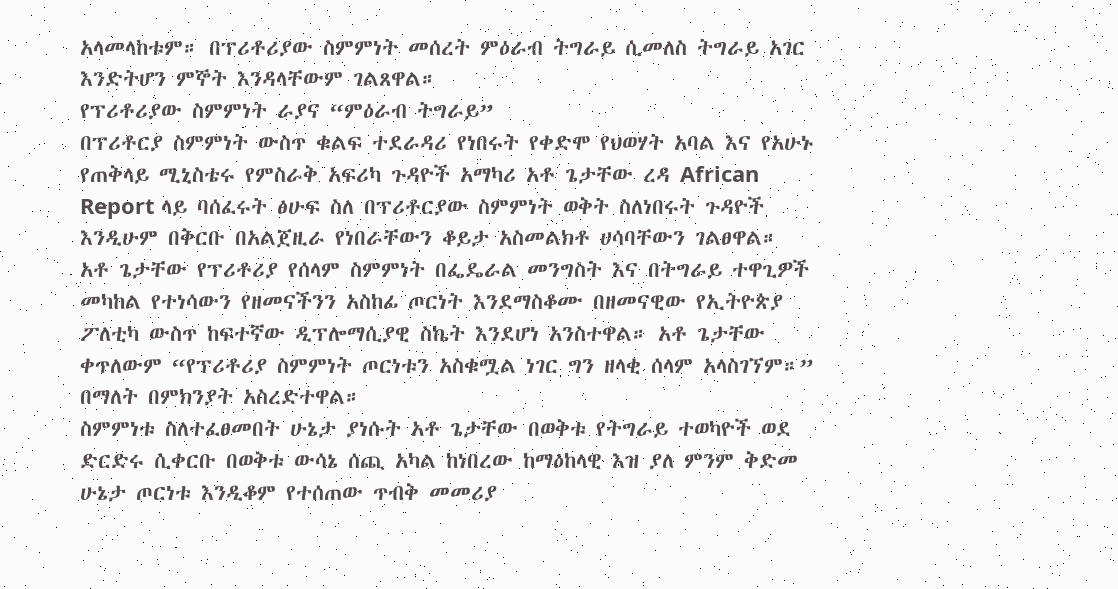አላመላከቱም። በፕሪቶሪያው ስምምነት መሰረት ምዕራብ ትግራይ ሲመለስ ትግራይ አገር እንድትሆን ምኞት እንዳላቸውም ገልጸዋል።
የፕሪቶሪያው ስምምነት ራያና “ምዕራብ ትግራይ”
በፕሪቶርያ ስምምነት ውስጥ ቁልፍ ተደራዳሪ የነበሩት የቀድሞ የህወሃት አባል እና የአሁኑ የጠቅላይ ሚኒስቴሩ የምስራቅ አፍሪካ ጉዳዮች አማካሪ አቶ ጌታቸው ረዳ African Report ላይ ባሰፈሩት ፅሁፍ ስለ በፕሪቶርያው ስምምነት ወቅት ስለነበሩት ጉዳዮች እንዲሁም በቅርቡ በአልጀዚራ የነበራቸውን ቆይታ አስመልክቶ ሀሳባቸውን ገልፀዋል።
አቶ ጌታቸው የፕሪቶሪያ የሰላም ስምምነት በፌዴራል መንግስት እና በትግራይ ተዋጊዎች መካከል የተነሳውን የዘመናችንን አስከፊ ጦርነት እንደማስቆሙ በዘመናዊው የኢትዮጵያ ፖለቲካ ውስጥ ከፍተኛው ዲፕሎማሲያዊ ስኬት እንደሆነ አንስተዋል። አቶ ጌታቸው ቀጥለውም “የፕሪቶሪያ ስምምነት ጦርነቱን አስቁሟል ነገር ግን ዘላቂ ሰላም አላስገኘም።” በማለት በምክንያት አስረድተዋል።
ስምምነቱ ስለተፈፀመበት ሁኔታ ያነሱት አቶ ጌታቸው በወቅቱ የትግራይ ተወካዮች ወደ ድርድሩ ሲቀርቡ በወቅቱ ውሳኔ ሰጪ አካል ከነበረው ከማዕከላዊ እዝ ያለ ምንም ቅድመ ሁኔታ ጦርነቱ እንዲቆም የተሰጠው ጥብቅ መመሪያ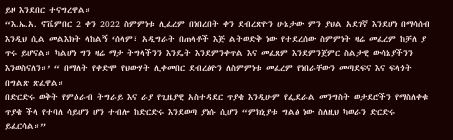ይዞ እንደበር ተናግረዋል።
“እ.ኤ.አ. ኖቬምበር 2 ቀን 2022 ስምምነቱ ሊፈረም በነበረበት ቀን ደብረጽዮን ሁኔታው ምን ያህል አደገኛ እንደሆነ በማሳሰብ እንዲህ ሲል መልእክት ላከልኝ ‘ሰላም፣ አዲግራት በጠላቶች እጅ ልትወድቅ ነው የተደረሰው ስምምነት ዛሬ መፈረም ከቻለ ያ ጥሩ ይሆናል። ካልሆነ ግን ዛሬ ማታ ትግላችንን እንዴት እንደምንቀጥል እና መፈጸም እንደምንጀምር ስልታዊ ውሳኔያችንን እንወስናለን።’ “ በማለት የቀድሞ የህውሃት ሊቀመበር ደብረፅዮን ለስምምነቱ መፈረም የነበራቸውን መጣደፍና እና ፍላጎት በግልጽ ጽፈዋል።
በድርድሩ ወቅት የምዕራብ ትግራይ እና ራያ የጊዜያዊ አስተዳደር ጥያቄ እንዲሁም የፌደራል መንግስት ወታደሮችን የማስለቀቁ ጥያቄ ችላ የተባለ ሳይሆን ሆን ተብሎ ከድርድሩ እንደወጣ ያነሱ ሲሆን “ምክኒያቱ ግልፅ ነው ስለዚህ ካወራን ድርድሩ ይፈርሳል።”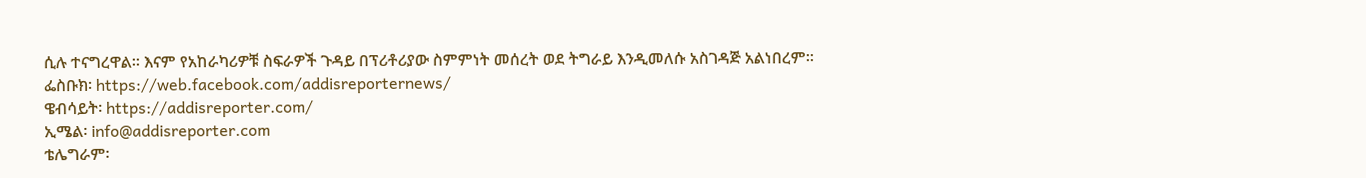ሲሉ ተናግረዋል። እናም የአከራካሪዎቹ ስፍራዎች ጉዳይ በፕሪቶሪያው ስምምነት መሰረት ወደ ትግራይ እንዲመለሱ አስገዳጅ አልነበረም።
ፌስቡክ፡ https://web.facebook.com/addisreporternews/
ዌብሳይት፡ https://addisreporter.com/
ኢሜል፡ info@addisreporter.com
ቴሌግራም፡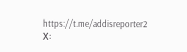https://t.me/addisreporter2
X፡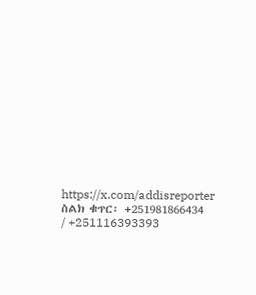https://x.com/addisreporter
ስልክ ቁጥር፡ +251981866434 / +251116393393